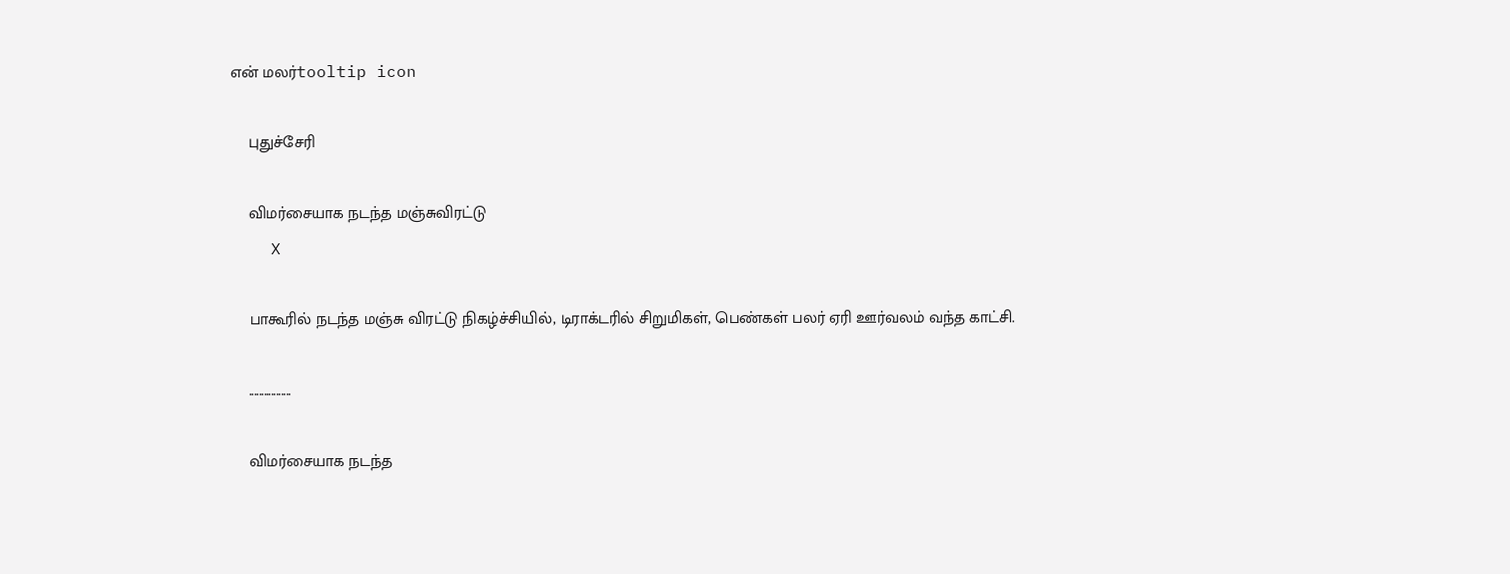என் மலர்tooltip icon

    புதுச்சேரி

    விமர்சையாக நடந்த மஞ்சுவிரட்டு
    X

    பாகூரில் நடந்த மஞ்சு விரட்டு நிகழ்ச்சியில், டிராக்டரில் சிறுமிகள், பெண்கள் பலர் ஏரி ஊர்வலம் வந்த காட்சி.

    .................

    விமர்சையாக நடந்த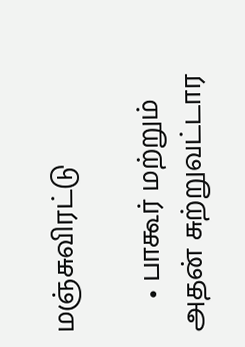மஞ்சுவிரட்டு

    • பாகூர் மற்றும் அதன் சுற்றுவட்டார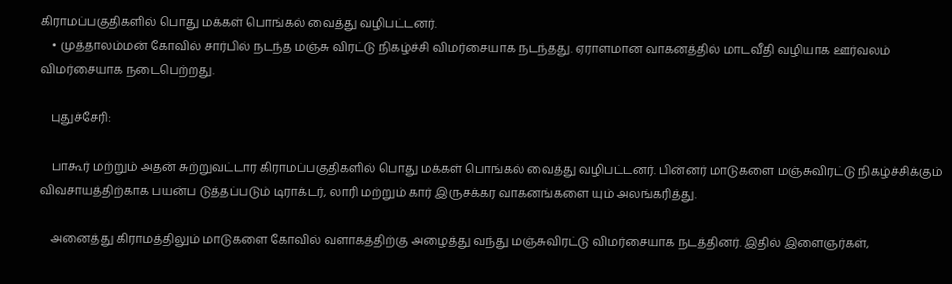கிராமப்பகுதிகளில் பொது மக்கள் பொங்கல் வைத்து வழிபட்டனர்.
    • முத்தாலம்மன் கோவில் சார்பில் நடந்த மஞ்சு விரட்டு நிகழ்ச்சி ‌விமர்சையாக நடந்தது. ஏராளமான வாகனத்தில் மாடவீதி வழியாக ஊர்வலம் விமர்சையாக நடைபெற்றது.

    புதுச்சேரி:

    பாகூர் மற்றும் அதன் சுற்றுவட்டார கிராமப்பகுதிகளில் பொது மக்கள் பொங்கல் வைத்து வழிபட்டனர். பின்னர் மாடுகளை மஞ்சுவிரட்டு நிகழ்ச்சிக்கும் விவசாயத்திற்காக பயன்ப டுத்தப்படும் டிராக்டர், லாரி மற்றும் கார் இருசக்கர வாகனங்களை யும் அலங்கரித்து.

    அனைத்து கிராமத்திலும் மாடுகளை கோவில் வளாகத்திற்கு அழைத்து வந்து மஞ்சுவிரட்டு விமர்சையாக நடத்தினர். இதில் இளைஞர்கள்,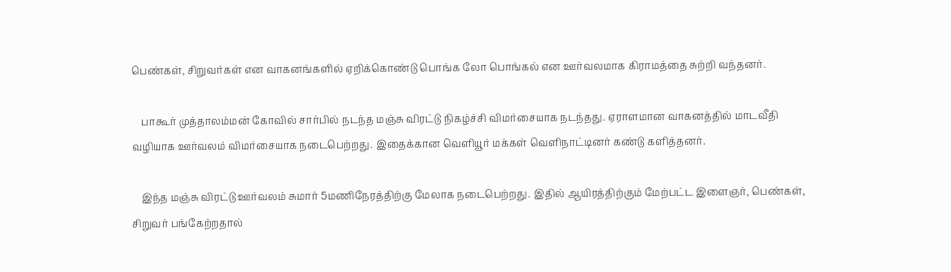பெண்கள், சிறுவர்கள் என வாகனங்களில் ஏறிக்கொண்டு பொங்க லோ பொங்கல் என ஊர்வலமாக கிராமத்தை சுற்றி வந்தனர்.

    பாகூர் முத்தாலம்மன் கோவில் சார்பில் நடந்த மஞ்சு விரட்டு நிகழ்ச்சி விமர்சையாக நடந்தது. ஏராளமான வாகனத்தில் மாடவீதி வழியாக ஊர்வலம் விமர்சையாக நடைபெற்றது. இதைக்கான வெளியூர் மக்கள் வெளிநாட்டினர் கண்டு களித்தனர்.

    இந்த மஞ்சு விரட்டு ஊர்வலம் சுமார் 5மணிநேரத்திற்கு மேலாக நடைபெற்றது. இதில் ஆயிரத்திற்கும் மேற்பட்ட இளைஞர், பெண்கள், சிறுவர் பங்கேற்றதால்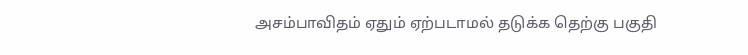அசம்பாவிதம் ஏதும் ஏற்படாமல் தடுக்க தெற்கு பகுதி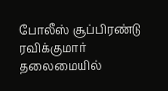போலீஸ் சூப்பிரண்டு ரவிக்குமார் தலைமையில்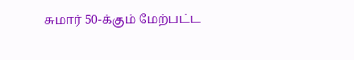சுமார் 50-க்கும் மேற்பட்ட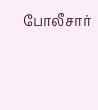போலீசார்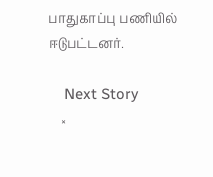பாதுகாப்பு பணியில் ஈடுபட்டனர்.

    Next Story
    ×